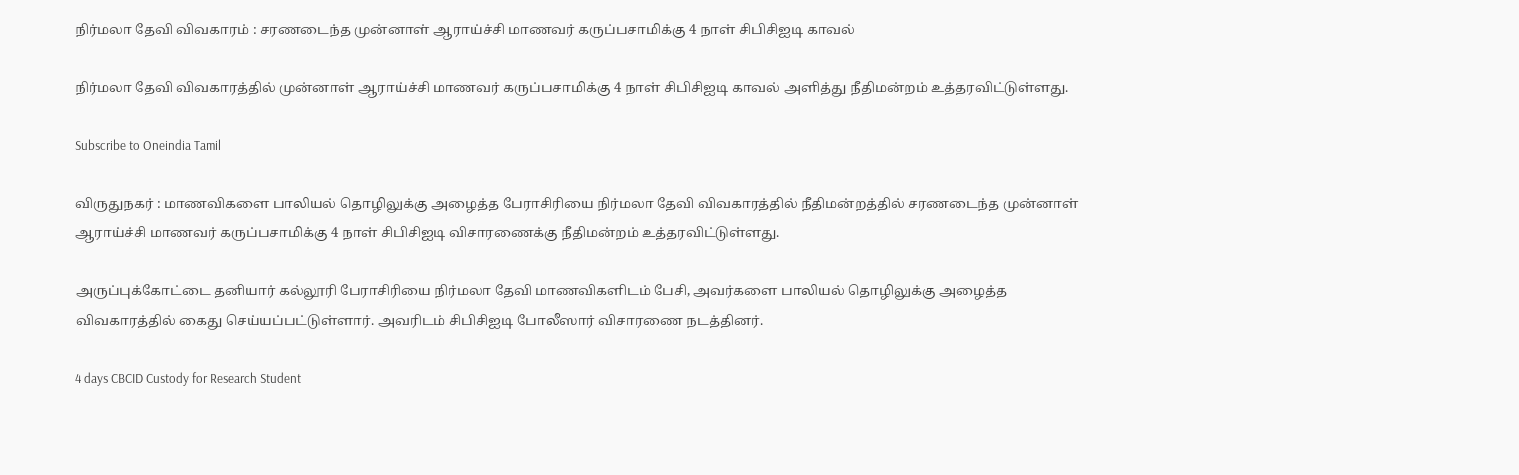நிர்மலா தேவி விவகாரம் : சரணடைந்த முன்னாள் ஆராய்ச்சி மாணவர் கருப்பசாமிக்கு 4 நாள் சிபிசிஐடி காவல்

நிர்மலா தேவி விவகாரத்தில் முன்னாள் ஆராய்ச்சி மாணவர் கருப்பசாமிக்கு 4 நாள் சிபிசிஐடி காவல் அளித்து நீதிமன்றம் உத்தரவிட்டுள்ளது.

Subscribe to Oneindia Tamil

விருதுநகர் : மாணவிகளை பாலியல் தொழிலுக்கு அழைத்த பேராசிரியை நிர்மலா தேவி விவகாரத்தில் நீதிமன்றத்தில் சரணடைந்த முன்னாள் ஆராய்ச்சி மாணவர் கருப்பசாமிக்கு 4 நாள் சிபிசிஐடி விசாரணைக்கு நீதிமன்றம் உத்தரவிட்டுள்ளது.

அருப்புக்கோட்டை தனியார் கல்லூரி பேராசிரியை நிர்மலா தேவி மாணவிகளிடம் பேசி, அவர்களை பாலியல் தொழிலுக்கு அழைத்த விவகாரத்தில் கைது செய்யப்பட்டுள்ளார். அவரிடம் சிபிசிஐடி போலீஸார் விசாரணை நடத்தினர்.

4 days CBCID Custody for Research Student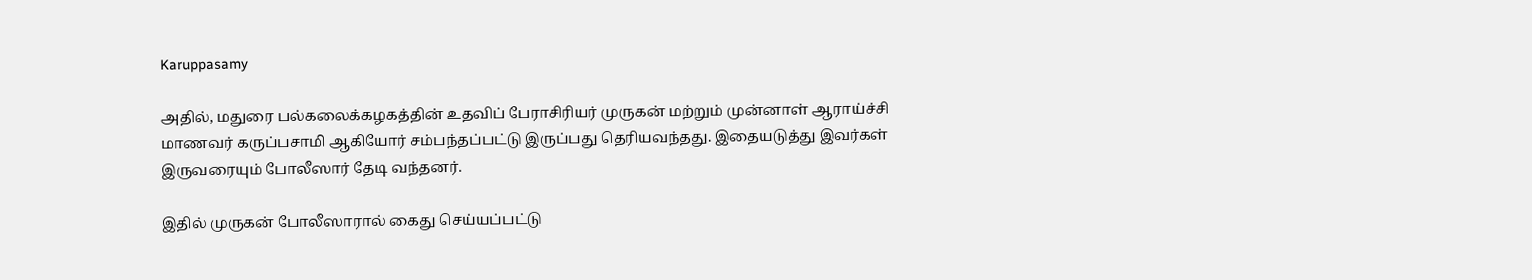Karuppasamy

அதில், மதுரை பல்கலைக்கழகத்தின் உதவிப் பேராசிரியர் முருகன் மற்றும் முன்னாள் ஆராய்ச்சி மாணவர் கருப்பசாமி ஆகியோர் சம்பந்தப்பட்டு இருப்பது தெரியவந்தது. இதையடுத்து இவர்கள் இருவரையும் போலீஸார் தேடி வந்தனர்.

இதில் முருகன் போலீஸாரால் கைது செய்யப்பட்டு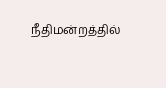நீதிமன்றத்தில்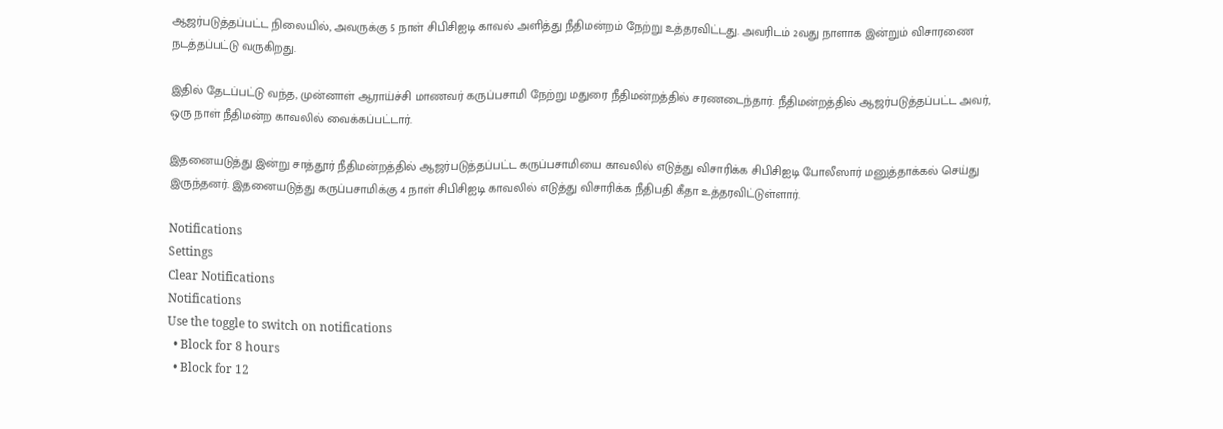ஆஜர்படுத்தப்பட்ட நிலையில், அவருக்கு 5 நாள் சிபிசிஐடி காவல் அளித்து நீதிமன்றம் நேற்று உத்தரவிட்டது. அவரிடம் 2வது நாளாக இன்றும் விசாரணை நடத்தப்பட்டு வருகிறது.

இதில் தேடப்பட்டு வந்த, முன்னாள் ஆராய்ச்சி மாணவர் கருப்பசாமி நேற்று மதுரை நீதிமன்றத்தில் சரணடைந்தார். நீதிமன்றத்தில் ஆஜர்படுத்தப்பட்ட அவர், ஒரு நாள் நீதிமன்ற காவலில் வைக்கப்பட்டார்.

இதனையடுத்து இன்று சாத்தூர் நீதிமன்றத்தில் ஆஜர்படுத்தப்பட்ட கருப்பசாமியை காவலில் எடுத்து விசாரிக்க சிபிசிஐடி போலீஸார் மனுத்தாக்கல் செய்து இருந்தனர். இதனையடுத்து கருப்பசாமிக்கு 4 நாள் சிபிசிஐடி காவலில் எடுத்து விசாரிக்க நீதிபதி கீதா உத்தரவிட்டுள்ளார்.

Notifications
Settings
Clear Notifications
Notifications
Use the toggle to switch on notifications
  • Block for 8 hours
  • Block for 12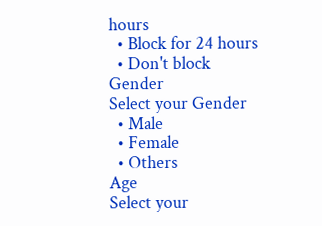hours
  • Block for 24 hours
  • Don't block
Gender
Select your Gender
  • Male
  • Female
  • Others
Age
Select your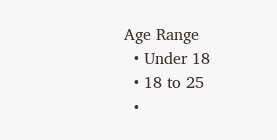Age Range
  • Under 18
  • 18 to 25
  •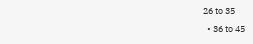26 to 35
  • 36 to 45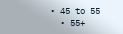• 45 to 55
  • 55+